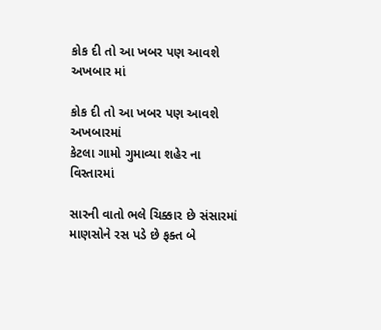કોક દી તો આ ખબર પણ આવશે અખબાર માં

કોક દી તો આ ખબર પણ આવશે અખબારમાં
કેટલા ગામો ગુમાવ્યા શહેર ના વિસ્તારમાં

સારની વાતો ભલે ચિક્કાર છે સંસારમાં
માણસોને રસ પડે છે ફક્ત બે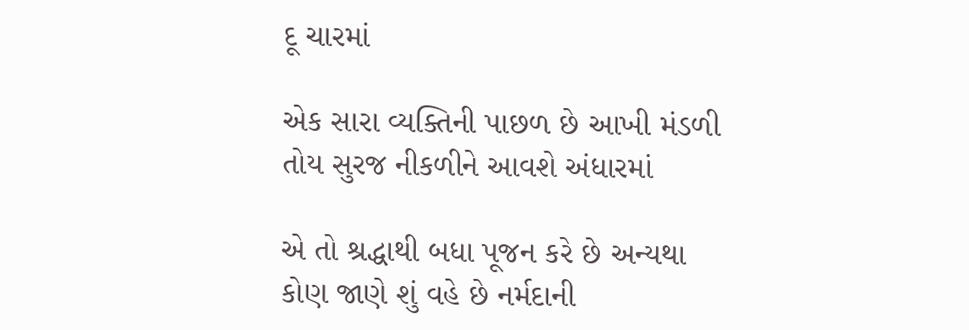દૂ ચારમાં

એક સારા વ્યક્તિની પાછળ છે આખી મંડળી
તોય સુરજ નીકળીને આવશે અંધારમાં

એ તો શ્રદ્ધાથી બધા પૂજન કરે છે અન્યથા
કોણ જાણે શું વહે છે નર્મદાની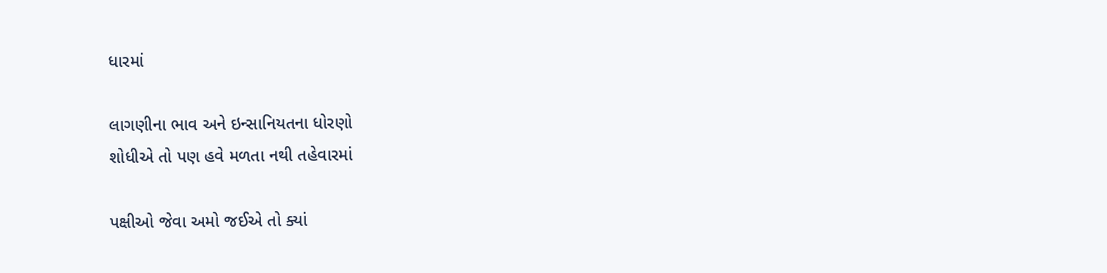ધારમાં

લાગણીના ભાવ અને ઇન્સાનિયતના ધોરણો
શોધીએ તો પણ હવે મળતા નથી તહેવારમાં

પક્ષીઓ જેવા અમો જઈએ તો ક્યાં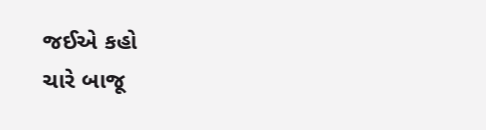જઈએ કહો
ચારે બાજૂ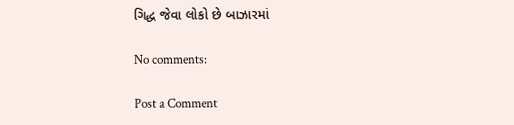ગિદ્ધ જેવા લોકો છે બાઝારમાં

No comments:

Post a Comment